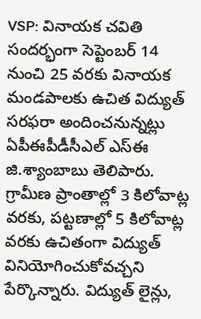VSP: వినాయక చవితి సందర్భంగా సెప్టెంబర్ 14 నుంచి 25 వరకు వినాయక మండపాలకు ఉచిత విద్యుత్ సరఫరా అందించనున్నట్లు ఏపీఈపీడీసీఎల్ ఎస్ఈ జి.శ్యాంబాబు తెలిపారు. గ్రామీణ ప్రాంతాల్లో 3 కిలోవాట్ల వరకు, పట్టణాల్లో 5 కిలోవాట్ల వరకు ఉచితంగా విద్యుత్ వినియోగించుకోవచ్చని పేర్కొన్నారు. విద్యుత్ లైన్లు,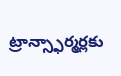ట్రాన్స్ఫార్మర్లకు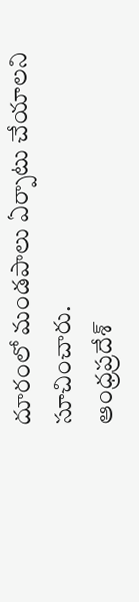దూరంలో మండపాలు ఏర్పాటు చేయాలని సూచించారు.
ఆంధ్రప్రదేశ్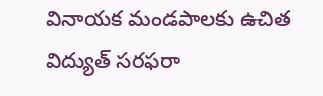వినాయక మండపాలకు ఉచిత విద్యుత్ సరఫరా